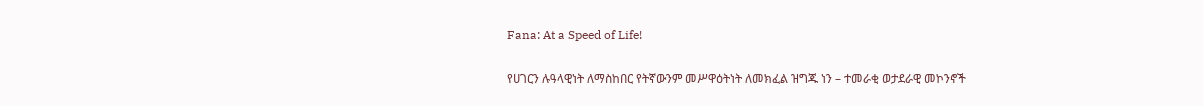Fana: At a Speed of Life!

የሀገርን ሉዓላዊነት ለማስከበር የትኛውንም መሥዋዕትነት ለመክፈል ዝግጁ ነን – ተመራቂ ወታደራዊ መኮንኖች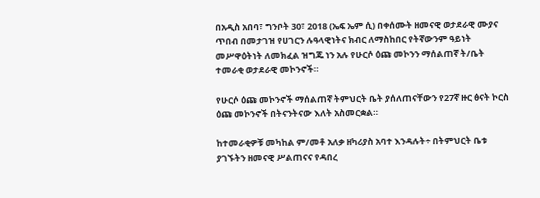በአዲስ አበባ፣ ግንቦት 30፣ 2018 (ኤፍ ኤም ሲ) በቀሰሙት ዘመናዊ ወታደራዊ ሙያና ጥበብ በመታገዝ የሀገርን ሉዓላዊነትና ክብር ለማስከበር የትኛውንም ዓይነት መሥዋዕትነት ለመክፈል ዝግጁ ነን አሉ የሁርሶ ዕጩ መኮንን ማሰልጠኛ ት/ቤት ተመራቂ ወታደራዊ መኮንኖች።

የሁርሶ ዕጩ መኮንኖች ማሰልጠኛ ትምህርት ቤት ያሰለጠናቸውን የ27ኛ ዙር ፅናት ኮርስ ዕጩ መኮንኖች በትናንትናው እለት አስመርቋል።

ከተመራቂዎቹ መካከል ም/መቶ አለቃ ዘካሪያስ አባተ እንዳሉት÷ በትምህርት ቤቱ ያገኙትን ዘመናዊ ሥልጠናና የዳበረ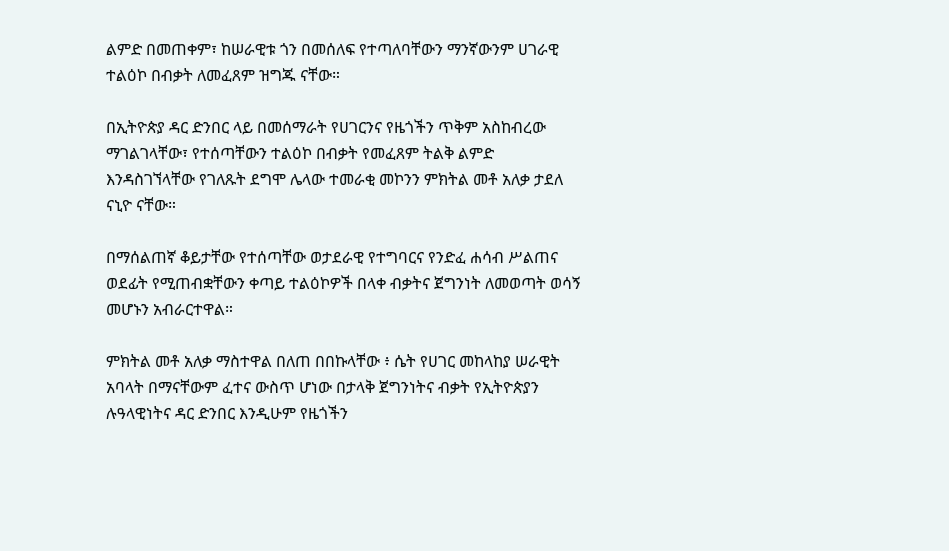ልምድ በመጠቀም፣ ከሠራዊቱ ጎን በመሰለፍ የተጣለባቸውን ማንኛውንም ሀገራዊ ተልዕኮ በብቃት ለመፈጸም ዝግጁ ናቸው።

በኢትዮጵያ ዳር ድንበር ላይ በመሰማራት የሀገርንና የዜጎችን ጥቅም አስከብረው ማገልገላቸው፣ የተሰጣቸውን ተልዕኮ በብቃት የመፈጸም ትልቅ ልምድ እንዳስገኘላቸው የገለጹት ደግሞ ሌላው ተመራቂ መኮንን ምክትል መቶ አለቃ ታደለ ናኒዮ ናቸው።

በማሰልጠኛ ቆይታቸው የተሰጣቸው ወታደራዊ የተግባርና የንድፈ ሐሳብ ሥልጠና ወደፊት የሚጠብቋቸውን ቀጣይ ተልዕኮዎች በላቀ ብቃትና ጀግንነት ለመወጣት ወሳኝ መሆኑን አብራርተዋል።

ምክትል መቶ አለቃ ማስተዋል በለጠ በበኩላቸው ፥ ሴት የሀገር መከላከያ ሠራዊት አባላት በማናቸውም ፈተና ውስጥ ሆነው በታላቅ ጀግንነትና ብቃት የኢትዮጵያን ሉዓላዊነትና ዳር ድንበር እንዲሁም የዜጎችን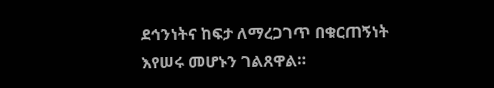ደኅንነትና ከፍታ ለማረጋገጥ በቁርጠኝነት እየሠሩ መሆኑን ገልጸዋል።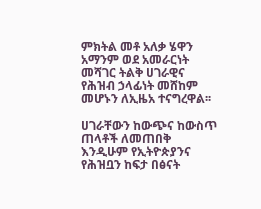ምክትል መቶ አለቃ ሄዋን አማንም ወደ አመራርነት መሻገር ትልቅ ሀገራዊና የሕዝብ ኃላፊነት መሸከም መሆኑን ለኢዜአ ተናግረዋል፡፡

ሀገራቸውን ከውጭና ከውስጥ ጠላቶች ለመጠበቅ እንዲሁም የኢትዮጵያንና የሕዝቧን ከፍታ በፅናት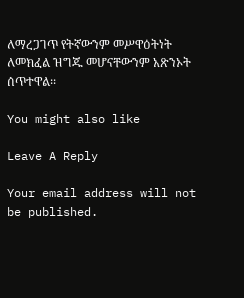ለማረጋገጥ የትኛውንም መሥዋዕትነት ለመክፈል ዝግጁ መሆናቸውንም አጽንኦት ሰጥተዋል፡፡

You might also like

Leave A Reply

Your email address will not be published.